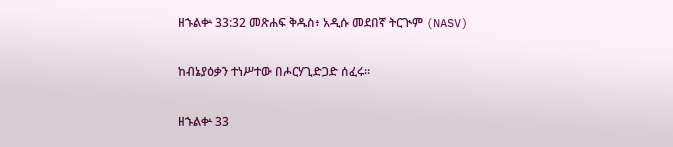ዘኁልቍ 33:32 መጽሐፍ ቅዱስ፥ አዲሱ መደበኛ ትርጒም (NASV)

ከብኔያዕቃን ተነሥተው በሖርሃጊድጋድ ሰፈሩ።

ዘኁልቍ 33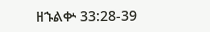ዘኁልቍ 33:28-39